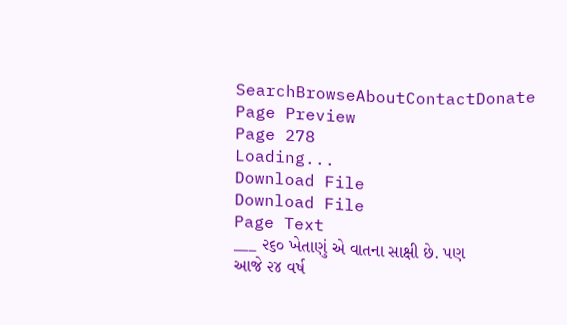SearchBrowseAboutContactDonate
Page Preview
Page 278
Loading...
Download File
Download File
Page Text
___ ૨૬૦ ખેતાણું એ વાતના સાક્ષી છે. પણ આજે ૨૪ વર્ષ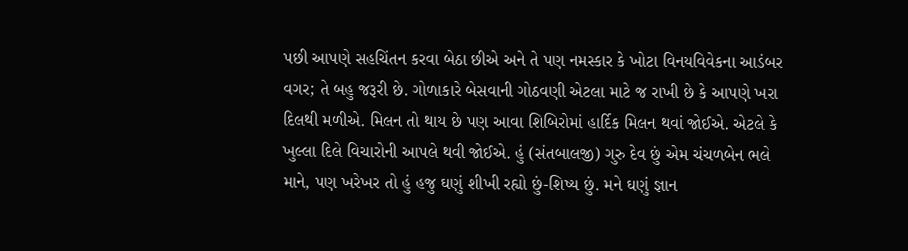પછી આપણે સહચિંતન કરવા બેઠા છીએ અને તે પણ નમસ્કાર કે ખોટા વિનયવિવેકના આડંબર વગર; તે બહુ જરૂરી છે. ગોળાકારે બેસવાની ગોઠવણી એટલા માટે જ રાખી છે કે આપણે ખરા દિલથી મળીએ. મિલન તો થાય છે પણ આવા શિબિરોમાં હાર્દિક મિલન થવાં જોઈએ. એટલે કે ખુલ્લા દિલે વિચારોની આપલે થવી જોઈએ. હું (સંતબાલજી) ગુરુ દેવ છું એમ ચંચળબેન ભલે માને, પણ ખરેખર તો હું હજુ ઘણું શીખી રહ્યો છું-શિષ્ય છું. મને ઘણું જ્ઞાન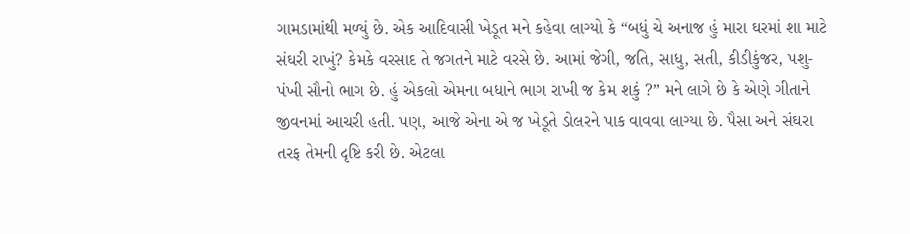ગામડામાંથી મળ્યું છે. એક આદિવાસી ખેડૂત મને કહેવા લાગ્યો કે “બધું ચે અનાજ હું મારા ઘરમાં શા માટે સંઘરી રાખું? કેમકે વરસાદ તે જગતને માટે વરસે છે. આમાં જેગી, જતિ, સાધુ, સતી, કીડીકુંજર, પશુ-પંખી સૌનો ભાગ છે. હું એકલો એમના બધાને ભાગ રાખી જ કેમ શકું ?” મને લાગે છે કે એણે ગીતાને જીવનમાં આચરી હતી. પણ, આજે એના એ જ ખેડૂતે ડોલરને પાક વાવવા લાગ્યા છે. પૈસા અને સંઘરા તરફ તેમની દૃષ્ટિ કરી છે. એટલા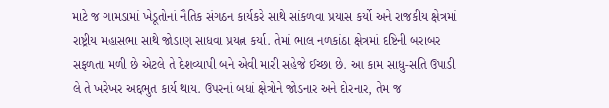માટે જ ગામડામાં ખેડૂતોનાં નૈતિક સંગઠન કાર્યકરે સાથે સાંકળવા પ્રયાસ કર્યો અને રાજકીય ક્ષેત્રમાં રાષ્ટ્રીય મહાસભા સાથે જોડાણ સાધવા પ્રયત્ન કર્યા. તેમાં ભાલ નળકાંઠા ક્ષેત્રમાં દષ્ટિની બરાબર સફળતા મળી છે એટલે તે દેશવ્યાપી બને એવી મારી સહેજે ઈચ્છા છે. આ કામ સાધુ-સતિ ઉપાડી લે તે ખરેખર અદ્દભુત કાર્ય થાય. ઉપરનાં બધાં ક્ષેત્રોને જોડનાર અને દોરનાર, તેમ જ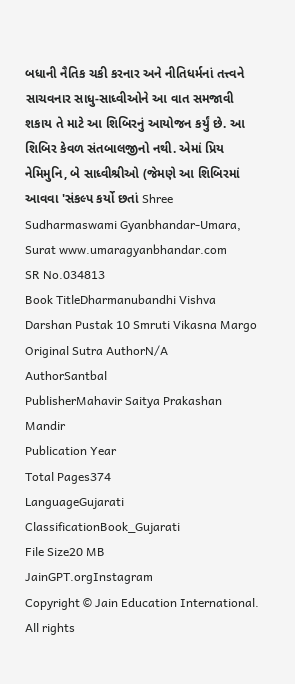બધાની નૈતિક ચકી કરનાર અને નીતિધર્મનાં તત્ત્વને સાચવનાર સાધુ-સાધ્વીઓને આ વાત સમજાવી શકાય તે માટે આ શિબિરનું આયોજન કર્યું છે. આ શિબિર કેવળ સંતબાલજીનો નથી. એમાં પ્રિય નેમિમુનિ, બે સાધ્વીશ્રીઓ (જેમણે આ શિબિરમાં આવવા 'સંકલ્પ કર્યો છતાં Shree Sudharmaswami Gyanbhandar-Umara, Surat www.umaragyanbhandar.com
SR No.034813
Book TitleDharmanubandhi Vishva Darshan Pustak 10 Smruti Vikasna Margo
Original Sutra AuthorN/A
AuthorSantbal
PublisherMahavir Saitya Prakashan Mandir
Publication Year
Total Pages374
LanguageGujarati
ClassificationBook_Gujarati
File Size20 MB
JainGPT.orgInstagram
Copyright © Jain Education International. All rights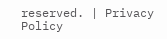reserved. | Privacy Policy